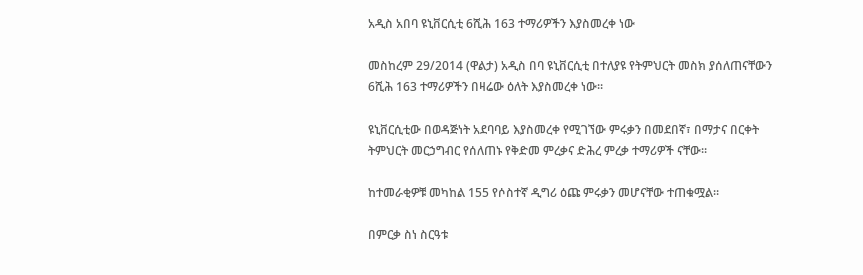አዲስ አበባ ዩኒቨርሲቲ 6ሺሕ 163 ተማሪዎችን እያስመረቀ ነው

መስከረም 29/2014 (ዋልታ) አዲስ በባ ዩኒቨርሲቲ በተለያዩ የትምህርት መስክ ያሰለጠናቸውን 6ሺሕ 163 ተማሪዎችን በዛሬው ዕለት እያስመረቀ ነው።

ዩኒቨርሲቲው በወዳጅነት አደባባይ እያስመረቀ የሚገኘው ምሩቃን በመደበኛ፣ በማታና በርቀት ትምህርት መርኃግብር የሰለጠኑ የቅድመ ምረቃና ድሕረ ምረቃ ተማሪዎች ናቸው።

ከተመራቂዎቹ መካከል 155 የሶስተኛ ዲግሪ ዕጩ ምሩቃን መሆናቸው ተጠቁሟል።

በምርቃ ስነ ስርዓቱ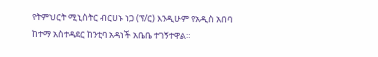የትምህርት ሚኒስትር ብርሀኑ ነጋ (ፕ/ር) እንዲሁም የአዲስ አበባ ከተማ አስተዳደር ከንቲባ አዳነች አቤቤ ተገኝተዋል።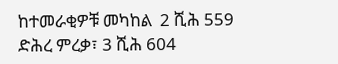ከተመራቂዎቹ መካከል  2 ሺሕ 559 ድሕረ ምረቃ፣ 3 ሺሕ 604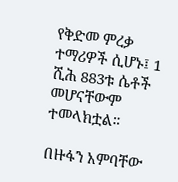የቅድመ ምረቃ ተማሪዎች ሲሆኑ፤ 1 ሺሕ 883ቱ ሴቶች መሆናቸውም ተመላክቷል።

በዙፋን አምባቸው